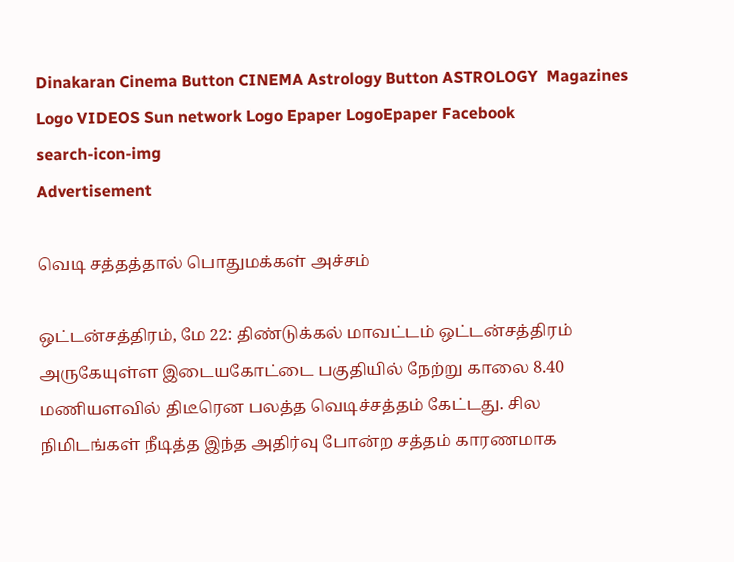Dinakaran Cinema Button CINEMA Astrology Button ASTROLOGY  Magazines Logo VIDEOS Sun network Logo Epaper LogoEpaper Facebook
search-icon-img
Advertisement

வெடி சத்தத்தால் பொதுமக்கள் அச்சம்

ஒட்டன்சத்திரம், மே 22: திண்டுக்கல் மாவட்டம் ஒட்டன்சத்திரம் அருகேயுள்ள இடையகோட்டை பகுதியில் நேற்று காலை 8.40 மணியளவில் திடீரென பலத்த வெடிச்சத்தம் கேட்டது. சில நிமிடங்கள் நீடித்த இந்த அதிர்வு போன்ற சத்தம் காரணமாக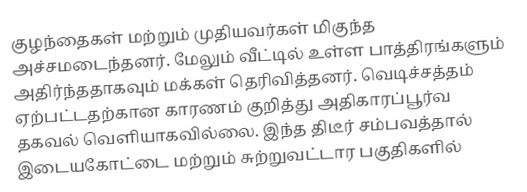குழந்தைகள் மற்றும் முதியவர்கள் மிகுந்த அச்சமடைந்தனர். மேலும் வீட்டில் உள்ள பாத்திரங்களும் அதிர்ந்ததாகவும் மக்கள் தெரிவித்தனர். வெடிச்சத்தம் ஏற்பட்டதற்கான காரணம் குறித்து அதிகாரப்பூர்வ தகவல் வெளியாகவில்லை. இந்த திடீர் சம்பவத்தால் இடையகோட்டை மற்றும் சுற்றுவட்டார பகுதிகளில்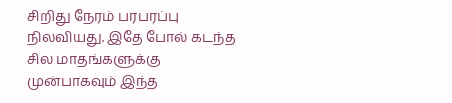சிறிது நேரம் பரபரப்பு நிலவியது. இதே போல் கடந்த சில மாதங்களுக்கு முன்பாகவும் இந்த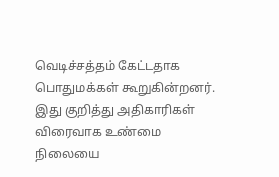வெடிச்சத்தம் கேட்டதாக பொதுமக்கள் கூறுகின்றனர். இது குறித்து அதிகாரிகள் விரைவாக உண்மை நிலையை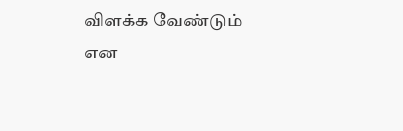விளக்க வேண்டும் என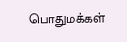பொதுமக்கள்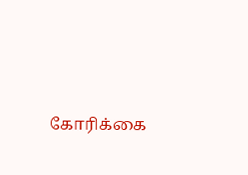கோரிக்கை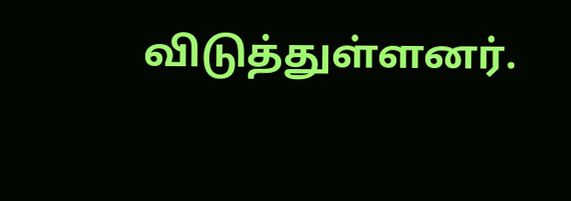விடுத்துள்ளனர்.